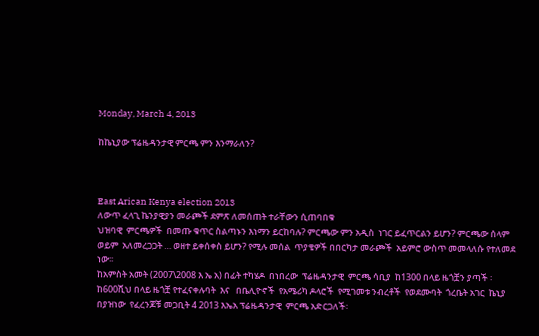Monday, March 4, 2013

ከኬኒያው ፕሬዜዳንታዊ ምርጫ ምን እንማራለን?



East Arican Kenya election 2013
ለውጥ ፈላጊ ኬንያዊያን መራጮች ደምጽ ለመሰጠት ተራቸውን ሲጠባበቁ
ህዝባዊ  ምርጫዎች  በመጡ ቁጥር ስልጣኑን እነማን ይርከባሉ? ምርጫው ምን አዲስ  ነገር ይፈጥርልን ይሆን? ምርጫው ሰላም ወይም  አለመረጋጋት … ወዘተ ይቀሰቀስ ይሆን? የሚሉ መሰል  ጥያቄዎች በበርካታ መራጮች  አይምሮ ውስጥ መመላለሱ የተለመደ ነው፡፡
ከአምስት አመት (2007\2008 እ ኤ አ) በፊት ተካሄዶ  በነበረው  ፕሬዜዳንታዊ  ምርጫ ሳቢያ  ከ1300 በላይ ዜጎቿን ያጣች ፡ከ600ሺህ በላይ ዜጎቿ የተፈናቀሉባት  እና   በቤሊዮኖች  የአሜሪካ ዶላሮች  የሚገመቱ ንብረቶች  የወደሙባት  ጎረቤት አገር  ኬኒያ  በያዝነው  የፈረንጆቹ መጋቢት 4 2013 እኤአ ፕሬዜዳንታዊ  ምርጫ አድርጋለች፡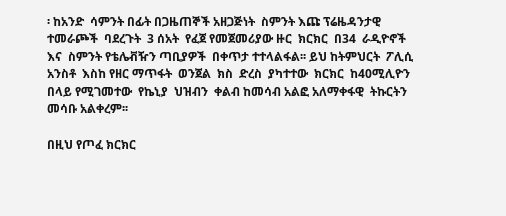፡ ከአንድ  ሳምንት በፊት በጋዜጠኞች አዘጋጅነት  ስምንት እጩ ፕሬዜዳንታዊ  ተመራጮች  ባደረጉት  3 ሰአት  የፈጀ የመጀመሪያው ዙር  ክርክር  በ34  ራዲዮኖች  እና  ስምንት የቴሌቭዥን ጣቢያዎች  በቀጥታ ተተላልፋል፡፡ ይህ ከትምህርት  ፖሊሲ  አንስቶ  እስከ የዘር ማጥፋት  ወንጀል  ክስ  ድረስ  ያካተተው  ክርክር  ከ40ሚሊዮን  በላይ የሚገመተው  የኬኒያ  ህዝብን  ቀልብ ከመሳብ አልፎ አለማቀፋዊ  ትኩርትን  መሳቡ አልቀረም፡፡

በዚህ የጦፈ ክርክር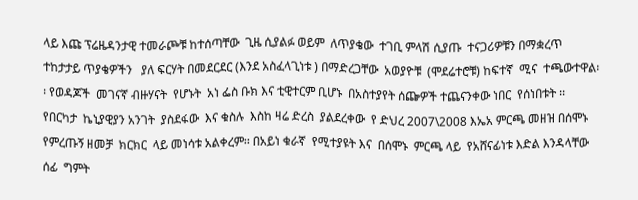ላይ እጩ ፕሬዜዳንታዊ ተመራጮቹ ከተሰጣቸው  ጊዜ ሲያልፉ ወይም  ለጥያቄው  ተገቢ ምላሽ ሲያጡ  ተናጋሪዎቹን በማቋረጥ  ተከታታይ ጥያቄዎችን   ያለ ፍርሃት በመደርደር (እንደ አስፈላጊነቱ ) በማድረጋቸው  አወያዮቹ  (ሞደሬተሮቹ) ከፍተኛ  ሚና  ተጫውተዋል፡፡ የወዳጆች  መገናኛ ብዙሃናት  የሆኑት  አነ ፌስ ቡክ እና ቲዊተርም ቢሆኑ  በአስተያየት ሰጬዎች ተጨናንቀው ነበር  የሰነበቱት ፡፡ የበርካታ  ኬኒያዊያን አንገት  ያስደፋው  እና ቁስሉ  እስከ ዛሬ ድረስ  ያልደረቀው  የ ድህረ 2007\2008 እኤአ ምርጫ መዘዝ በሰሞኑ የምረጡኝ ዘመቻ  ክርክር  ላይ መነሳቱ አልቀረም፡፡ በአይነ ቁራኛ  የሚተያዩት እና  በሰሞኑ  ምርጫ ላይ  የአሸናፊነቱ እድል እንዳላቸው   ሰፊ  ግምት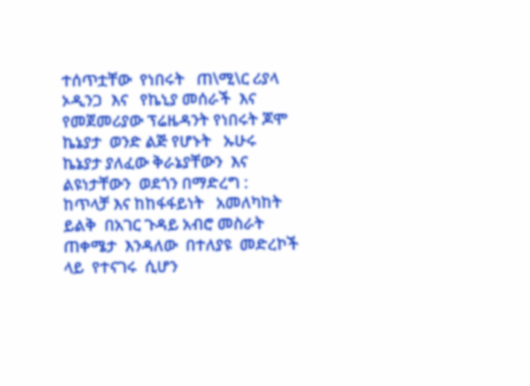ተሰጥቷቸው  የነበሩት   ጠ\ሚ\ር ሪያላ ኦዲንጋ  እና   የኬኒያ መሰራች  እና የመጀመሪያው ፕሬዜዳንት የነበሩት ጆሞ ኬኔያታ  ወንድ ልጅ የሆኑት   ኡሁሩ ኬኔያታ ያለፈው ቅራኔያቸውን  እና ልዩነታቸውን  ወደጎን በማድረግ :  ከጥላቻ እና ከከፋፋይነት   አመለካከት ይልቅ  በአገር ጉዳይ አብሮ መስራት  ጠቀሜታ  እንዳለው  በተለያዩ  መድረኮች  ላይ  የተናገሩ  ሲሆን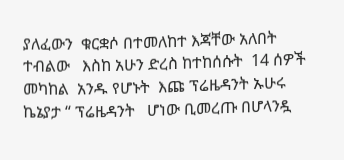ያለፈውን  ቁርቋሶ በተመለከተ እጃቸው አለበት  ተብልው   እስከ አሁን ድረስ ከተከሰሱት  14 ሰዎች  መካከል  አንዱ የሆኑት  እጩ ፕሬዜዳንት ኡሁሩ  ኬኔያታ “ ፕሬዜዳንት   ሆነው ቢመረጡ በሆላንዷ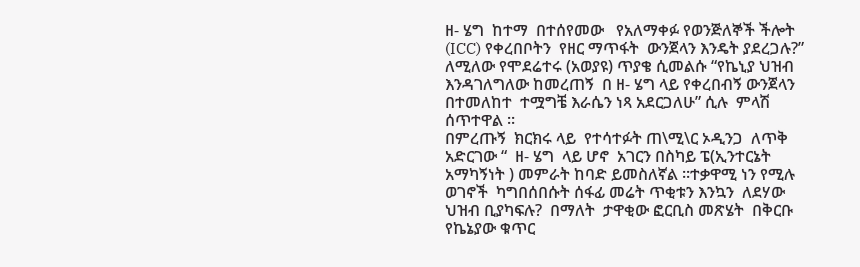ዘ- ሄግ  ከተማ  በተሰየመው   የአለማቀፉ የወንጅለኞች ችሎት
(ICC) የቀረበቦትን  የዘር ማጥፋት  ውንጀላን እንዴት ያደረጋሉ?” ለሚለው የሞደሬተሩ (አወያዩ) ጥያቄ ሲመልሱ “የኬኒያ ህዝብ እንዳገለግለው ከመረጠኝ  በ ዘ- ሄግ ላይ የቀረበብኝ ውንጀላን  በተመለከተ  ተሟግቼ እራሴን ነጻ አደርጋለሁ” ሲሉ  ምላሽ ሰጥተዋል ፡፡
በምረጡኝ  ክርክሩ ላይ  የተሳተፉት ጠ\ሚ\ር ኦዲንጋ  ለጥቅ አድርገው “  ዘ- ሄግ  ላይ ሆኖ  አገርን በስካይ ፔ(ኢንተርኔት አማካኝነት ) መምራት ከባድ ይመስለኛል ፡፡ተቃዋሚ ነን የሚሉ  ወገኖች  ካግበሰበሱት ሰፋፊ መሬት ጥቂቱን እንኳን  ለደሃው ህዝብ ቢያካፍሉ?  በማለት  ታዋቂው ፎርቢስ መጽሄት  በቅርቡ የኬኔያው ቁጥር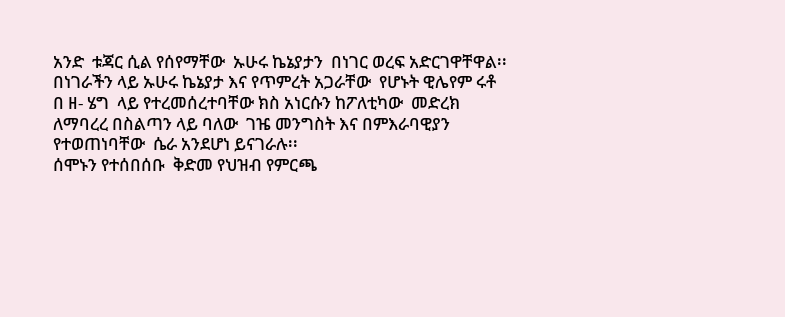አንድ  ቱጃር ሲል የሰየማቸው  ኡሁሩ ኬኔያታን  በነገር ወረፍ አድርገዋቸዋል፡፡   በነገራችን ላይ ኡሁሩ ኬኔያታ እና የጥምረት አጋራቸው  የሆኑት ዊሌየም ሩቶ  በ ዘ- ሄግ  ላይ የተረመሰረተባቸው ክስ አነርሱን ከፖለቲካው  መድረክ ለማባረረ በስልጣን ላይ ባለው  ገዤ መንግስት እና በምእራባዊያን የተወጠነባቸው  ሴራ አንደሆነ ይናገራሉ፡፡
ሰሞኑን የተሰበሰቡ  ቅድመ የህዝብ የምርጫ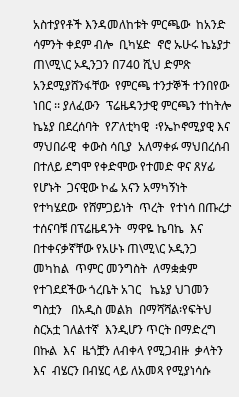አስተያየቶች እንዳመለከቱት ምርጫው  ከአንድ ሳምንት ቀደም ብሎ  ቢካሄድ  ኖሮ ኡሁሩ ኬኔያታ  ጠ\ሚ\ር ኦዲንጋን በ740 ሺህ ድምጽ አንደሚያሸንፋቸው  የምርጫ ተንታኞች ተንበየው  ነበር ፡፡ ያለፈውን  ፕሬዜዳንታዊ ምርጫን ተከትሎ  ኬኔያ በደረሰባት  የፖለቲካዊ  ፡የኤኮኖሚያዊ እና ማህበራዊ  ቀውስ ሳቢያ  አለማቀፉ ማህበረሰብ  በተለይ ደግሞ የቀድሞው የተመድ ዋና ጸሃፊ  የሆኑት  ጋናዊው ኮፌ አናን አማካኝነት  የተካሄደው  የሸምጋይነት  ጥረት  የተነሳ በጡረታ ተሰናባቹ በፕሬዜዳንት  ማዋዬ ኬባኬ  እና  በተቀናቃኛቸው የአሁኑ ጠ\ሚ\ር ኦዲንጋ መካከል  ጥምር መንግስት  ለማቋቋም የተገደደችው ጎረቤት አገር   ኬኔያ ህገመን ግስቷን   በአዲስ መልክ  በማሻሻል፡የፍትህ ስርአቷ ገለልተኛ  እንዲሆን ጥርት በማድረግ  በኩል  እና  ዜጎቿን ለብቀላ የሚጋብዙ  ቃላትን እና  ብሄርን በብሄር ላይ ለአመጻ የሚያነሳሱ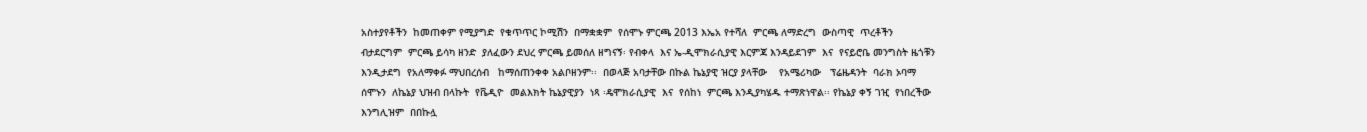አስተያየቶችን  ከመጠቀም የሚያግድ  የቁጥጥር ኮሚሽን  በማቋቋም  የሰሞኑ ምርጫ 2013 እኤአ የተሻለ  ምርጫ ለማድረግ  ውስጣዊ  ጥረቶችን  ብታደርግም  ምርጫ ይሳካ ዘንድ  ያለፈውን ደህረ ምርጫ ይመሰለ ዘግናኝ፡ የብቀላ  እና ኤ-ዲሞክራሲያዊ እርምጃ እንዳይደገም  እና  የናይሮቤ መንግስት ዜጎቹን እንዲታደግ  የአለማቀፉ ማህበረሰብ   ከማሰጠንቀቀ አልቦዘንም፡፡  በወላጅ አባታቸው በኩል ኬኔያዊ ዝርያ ያላቸው    የአሜሪካው   ፕሬዜዳንት  ባራክ ኦባማ  ሰሞኑን  ለኬኔያ ህዝብ በላኩት  የቬዲዮ  መልእክት ኬኔያዊያን  ነጻ ፡ዴሞክራሲያዊ  እና  የሰከነ  ምርጫ እንዲያካሄዱ ተማጽነዋል፡፡ የኬኔያ ቀኝ ገዢ  የነበረችው እንግሊዝም  በበኩሏ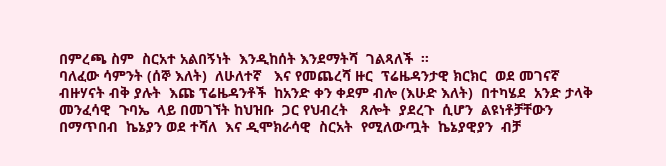በምረጫ ስም  ስርአተ አልበኝነት  እንዲከሰት እንደማትሻ  ገልጻለች  ፡፡
ባለፈው ሳምንት (ሰኞ እለት)  ለሁለተኛ   እና የመጨረሻ ዙር  ፕሬዜዳንታዊ ክርክር  ወደ መገናኛ ብዙሃናት ብቅ ያሉት  እጩ ፕሬዜዳንቶች  ከአንድ ቀን ቀደም ብሎ (እሁድ እለት)  በተካሄደ  አንድ ታላቅ መንፈሳዊ  ጉባኤ  ላይ በመገኘት ከህዝቡ  ጋር የህብረት   ጸሎት  ያደረጉ  ሲሆን  ልዩነቶቻቸውን   በማጥበብ  ኬኔያን ወደ ተሻለ  እና ዲሞክራሳዊ  ስርአት  የሚለውጧት  ኬኔያዊያን  ብቻ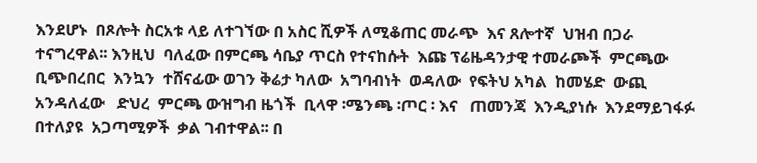እንደሆኑ  በጾሎት ስርአቱ ላይ ለተገኘው በ አስር ሺዎች ለሚቆጠር መራጭ  እና ጸሎተኛ  ህዝብ በጋራ  ተናግረዋል፡፡ እንዚህ  ባለፈው በምርጫ ሳቤያ ጥርስ የተናከሱት  እጩ ፕሬዜዳንታዊ ተመራጮች  ምርጫው  ቢጭበረበር  እንኳን  ተሸናፊው ወገን ቅሬታ ካለው  አግባብነት  ወዳለው  የፍትህ አካል  ከመሄድ  ውጪ  አንዳለፈው   ድህረ  ምርጫ ውዝግብ ዜጎች  ቢላዋ ፡ሜንጫ ፡ጦር ፡ እና   ጠመንጃ  እንዲያነሱ  እንደማይገፋፉ  በተለያዩ  አጋጣሚዎች  ቃል ገብተዋል፡፡ በ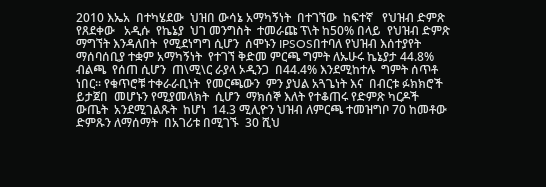2010 እኤአ  በተካሄደው  ህዝበ ውሳኔ አማካኝነት  በተገኘው  ከፍተኛ   የህዝብ ድምጽ  የጸደቀው   አዲሱ  የኬኔያ  ህገ መንግስት  ተመራጩ ፕ\ት ከ50% በላይ  የህዝብ ድምጽ ማግኘት እንዳለበት  የሚደነግግ ሲሆን  ሰሞኑን IPSOSበተባለ የህዝብ እሰተያየት ማሰባሰቢያ ተቋም አማካኝነት  የተገኘ ቅድመ ምርጫ ግምት ለኡሁሩ ኬኔያታ 44.8% ብልጫ  የሰጠ ሲሆን  ጠ\ሚ\ር ራያላ ኦዲንጋ  በ44.4% እንደሚከተሉ  ግምት ሰጥቶ ነበር፡፡ የቁጥሮቹ ተቀራራቢነት  የመርጫውን  ምን ያህል አጓጌነት እና  በብርቱ ፉክክሮች   ይታጀበ  መሆኑን የሚያመላክት  ሲሆን  ማክሰኞ እለት የተቆጠሩ የድምጽ ካርዶች  ውጤት  አንደሚገልጹት  ከሆነ  14.3 ሚሊዮን ህዝብ ለምርጫ ተመዝግቦ 70 ከመቶው ድምጹን ለማሰማት  በአገሪቱ በሚገኙ  30 ሺህ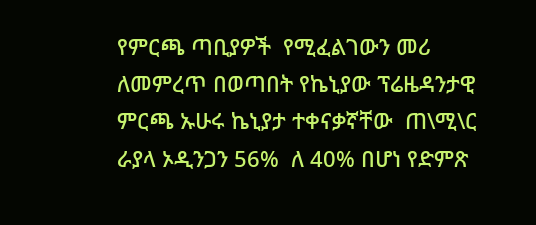የምርጫ ጣቢያዎች  የሚፈልገውን መሪ ለመምረጥ በወጣበት የኬኒያው ፕሬዜዳንታዊ  ምርጫ ኡሁሩ ኬኒያታ ተቀናቃኛቸው  ጠ\ሚ\ር ራያላ ኦዲንጋን 56%  ለ 40% በሆነ የድምጽ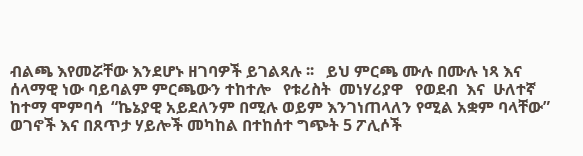ብልጫ እየመሯቸው እንደሆኑ ዘገባዎች ይገልጻሉ ፡፡   ይህ ምርጫ ሙሉ በሙሉ ነጻ እና  ሰላማዊ ነው ባይባልም ምርጫውን ተከተሎ   የቱሪስት  መነሃሪያዋ   የወደብ  እና  ሁለተኛ ከተማ ሞምባሳ  “ኬኔያዊ አይደለንም በሚሉ ወይም እንገነጠላለን የሚል አቋም ባላቸው”  ወገኖች እና በጸጥታ ሃይሎች መካከል በተከሰተ ግጭት 5 ፖሊሶች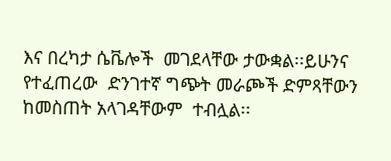እና በረካታ ሴቬሎች  መገደላቸው ታውቋል፡፡ይሁንና የተፈጠረው  ድንገተኛ ግጭት መራጮች ድምጻቸውን ከመስጠት አላገዳቸውም  ተብሏል፡፡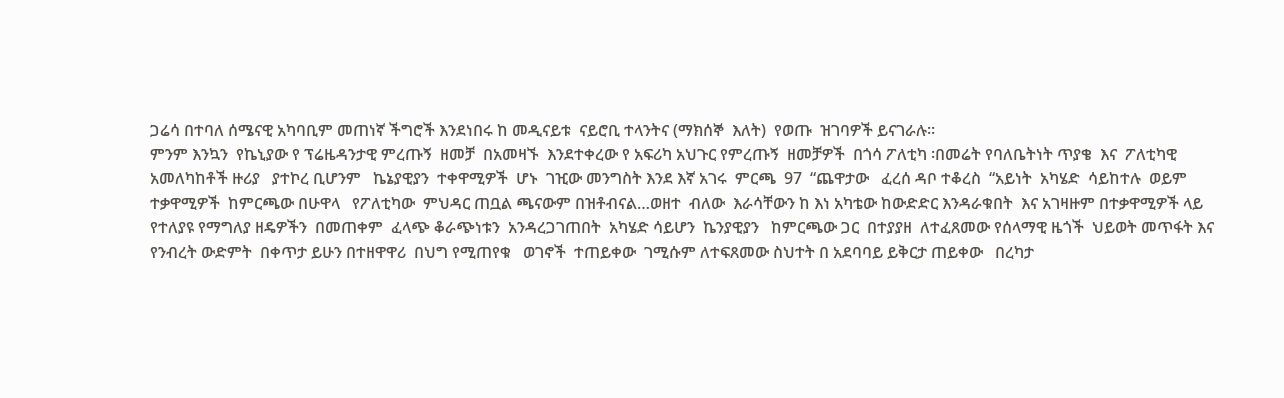ጋሬሳ በተባለ ሰሜናዊ አካባቢም መጠነኛ ችግሮች እንደነበሩ ከ መዲናይቱ  ናይሮቢ ተላንትና (ማክሰኞ  እለት)  የወጡ  ዝገባዎች ይናገራሉ፡፡
ምንም እንኳን  የኬኒያው የ ፕሬዜዳንታዊ ምረጡኝ  ዘመቻ  በአመዛኙ  እንደተቀረው የ አፍሪካ አህጉር የምረጡኝ  ዘመቻዎች  በጎሳ ፖለቲካ ፡በመሬት የባለቤትነት ጥያቄ  እና  ፖለቲካዊ አመለካከቶች ዙሪያ   ያተኮረ ቢሆንም   ኬኔያዊያን  ተቀዋሚዎች  ሆኑ  ገዢው መንግስት እንደ እኛ አገሩ  ምርጫ  97  “ጨዋታው   ፈረሰ ዳቦ ተቆረስ  “አይነት  አካሄድ  ሳይከተሉ  ወይም ተቃዋሚዎች  ከምርጫው በሁዋላ   የፖለቲካው  ምህዳር ጠቧል ጫናውም በዝቶብናል…ወዘተ  ብለው  እራሳቸውን ከ እነ አካቴው ከውድድር እንዳራቁበት  እና አገዛዙም በተቃዋሚዎች ላይ የተለያዩ የማግለያ ዘዴዎችን  በመጠቀም  ፈላጭ ቆራጭነቱን  አንዳረጋገጠበት  አካሄድ ሳይሆን  ኬንያዊያን   ከምርጫው ጋር  በተያያዘ  ለተፈጸመው የሰላማዊ ዜጎች  ህይወት መጥፋት እና የንብረት ውድምት  በቀጥታ ይሁን በተዘዋዋሪ  በህግ የሚጠየቁ   ወገኖች  ተጠይቀው  ገሚሱም ለተፍጸመው ስህተት በ አደባባይ ይቅርታ ጠይቀው   በረካታ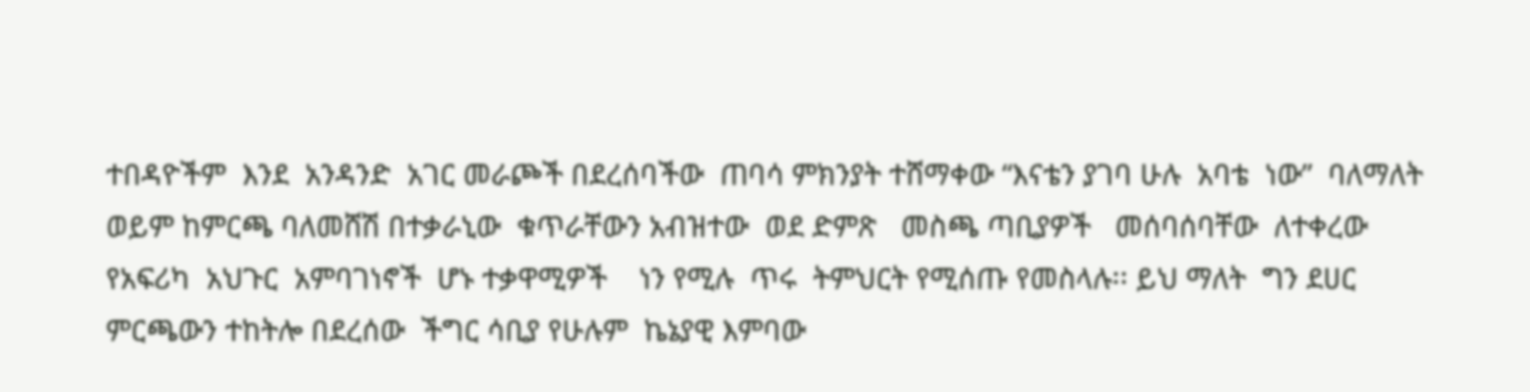ተበዳዮችም  እንደ  አንዳንድ  አገር መራጮች በደረሰባችው  ጠባሳ ምክንያት ተሸማቀው “እናቴን ያገባ ሁሉ  አባቴ  ነው”  ባለማለት   ወይም ከምርጫ ባለመሸሽ በተቃራኒው  ቁጥራቸውን አብዝተው  ወደ ድምጽ   መስጫ ጣቢያዎች   መሰባሰባቸው  ለተቀረው የአፍሪካ  አህጉር  አምባገነኖች  ሆኑ ተቃዋሚዎች    ነን የሚሉ  ጥሩ  ትምህርት የሚሰጡ የመስላሉ፡፡ ይህ ማለት  ግን ደሀር ምርጫውን ተከትሎ በደረሰው  ችግር ሳቢያ የሁሉም  ኬኔያዊ እምባው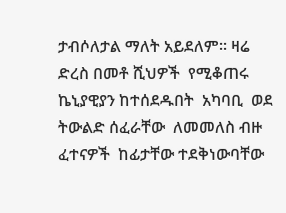ታብሶለታል ማለት አይደለም፡፡ ዛሬ ድረስ በመቶ ሺህዎች  የሚቆጠሩ ኬኒያዊያን ከተሰደዱበት  አካባቢ  ወደ ትውልድ ሰፈራቸው  ለመመለስ ብዙ ፈተናዎች  ከፊታቸው ተደቅነውባቸው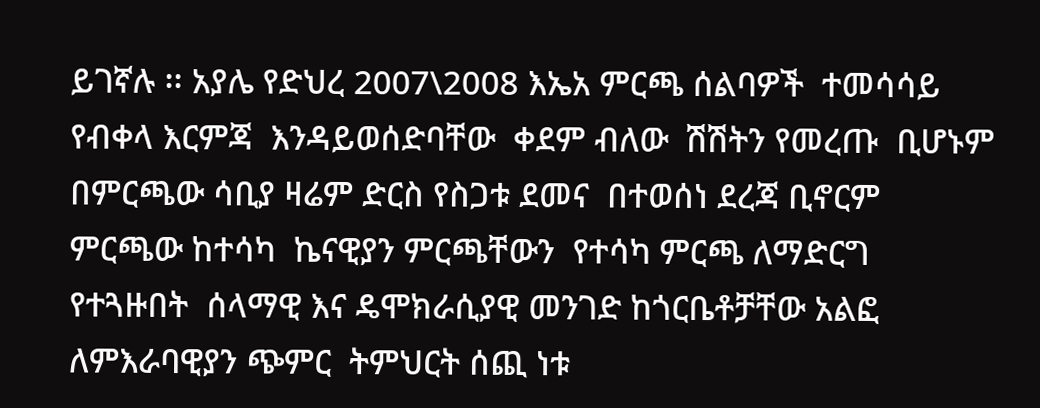ይገኛሉ ፡፡ አያሌ የድህረ 2007\2008 እኤአ ምርጫ ሰልባዎች  ተመሳሳይ  የብቀላ እርምጃ  እንዳይወሰድባቸው  ቀደም ብለው  ሽሽትን የመረጡ  ቢሆኑም  በምርጫው ሳቢያ ዛሬም ድርስ የስጋቱ ደመና  በተወሰነ ደረጃ ቢኖርም  ምርጫው ከተሳካ  ኬናዊያን ምርጫቸውን  የተሳካ ምርጫ ለማድርግ  የተጓዙበት  ሰላማዊ እና ዴሞክራሲያዊ መንገድ ከጎርቤቶቻቸው አልፎ  ለምእራባዊያን ጭምር  ትምህርት ሰጪ ነቱ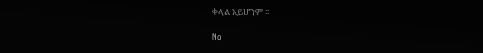ቀላል አይሆንም ፡፡

No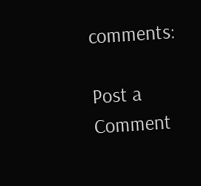comments:

Post a Comment